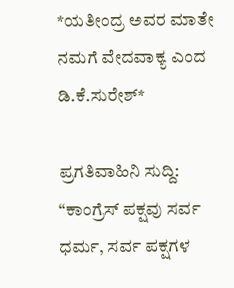*ಯತೀಂದ್ರ ಅವರ ಮಾತೇ ನಮಗೆ ವೇದವಾಕ್ಯ ಎಂದ ಡಿ.ಕೆ.ಸುರೇಶ್*

ಪ್ರಗತಿವಾಹಿನಿ ಸುದ್ದಿ: “ಕಾಂಗ್ರೆಸ್ ಪಕ್ಷವು ಸರ್ವ ಧರ್ಮ, ಸರ್ವ ಪಕ್ಷಗಳ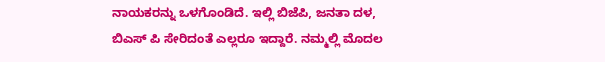ನಾಯಕರನ್ನು ಒಳಗೊಂಡಿದೆ. ಇಲ್ಲಿ ಬಿಜೆಪಿ, ಜನತಾ ದಳ, ಬಿಎಸ್ ಪಿ ಸೇರಿದಂತೆ ಎಲ್ಲರೂ ಇದ್ದಾರೆ. ನಮ್ಮಲ್ಲಿ ಮೊದಲ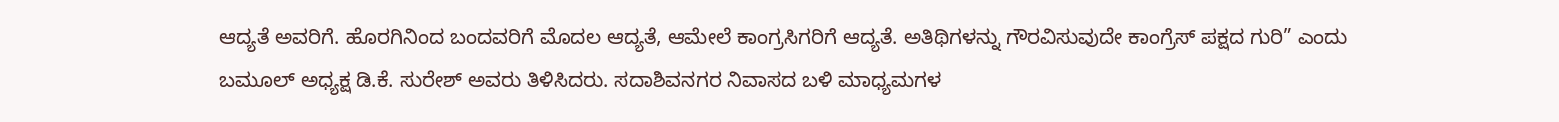ಆದ್ಯತೆ ಅವರಿಗೆ. ಹೊರಗಿನಿಂದ ಬಂದವರಿಗೆ ಮೊದಲ ಆದ್ಯತೆ, ಆಮೇಲೆ ಕಾಂಗ್ರಸಿಗರಿಗೆ ಆದ್ಯತೆ. ಅತಿಥಿಗಳನ್ನು ಗೌರವಿಸುವುದೇ ಕಾಂಗ್ರೆಸ್ ಪಕ್ಷದ ಗುರಿ” ಎಂದು ಬಮೂಲ್ ಅಧ್ಯಕ್ಷ ಡಿ.ಕೆ. ಸುರೇಶ್ ಅವರು ತಿಳಿಸಿದರು. ಸದಾಶಿವನಗರ ನಿವಾಸದ ಬಳಿ ಮಾಧ್ಯಮಗಳ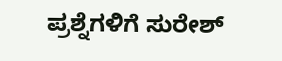ಪ್ರಶ್ನೆಗಳಿಗೆ ಸುರೇಶ್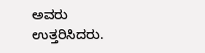ಅವರು ಉತ್ತರಿಸಿದರು.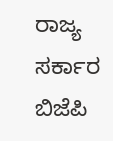ರಾಜ್ಯ ಸರ್ಕಾರ ಬಿಜೆಪಿ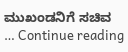ಮುಖಂಡನಿಗೆ ಸಚಿವ … Continue reading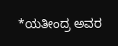*ಯತೀಂದ್ರ ಅವರ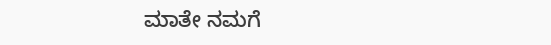ಮಾತೇ ನಮಗೆ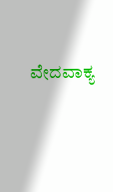ವೇದವಾಕ್ಯ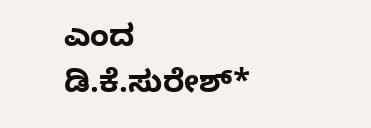ಎಂದ ಡಿ.ಕೆ.ಸುರೇಶ್*